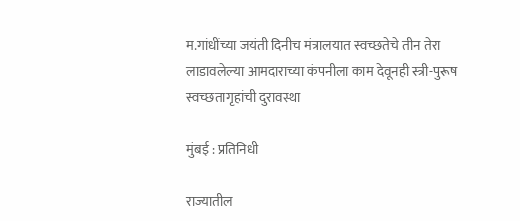म.गांधींच्या जयंती दिनीच मंत्रालयात स्वच्छतेचे तीन तेरा लाडावलेल्या आमदाराच्या कंपनीला काम देवूनही स्त्री-पुरूष स्वच्छतागृहांची दुरावस्था

मुंबई : प्रतिनिधी

राज्यातील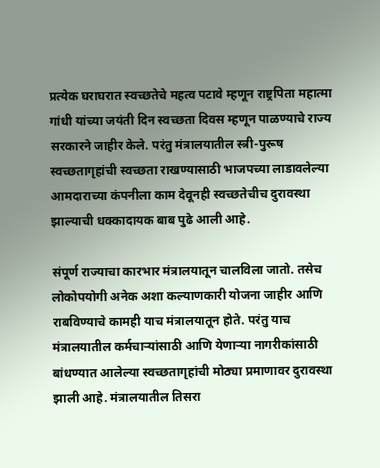प्रत्येक घराघरात स्वच्छतेचे महत्व पटावे म्हणून राष्ट्रपिता महात्मा गांधी यांच्या जयंती दिन स्वच्छता दिवस म्हणून पाळण्याचे राज्य सरकारने जाहीर केले. परंतु मंत्रालयातील स्त्री-पुरूष स्वच्छतागृहांची स्वच्छता राखण्यासाठी भाजपच्या लाडावलेल्या आमदाराच्या कंपनीला काम देवूनही स्वच्छतेचीच दुरावस्था झाल्याची धक्कादायक बाब पुढे आली आहे.

संपूर्ण राज्याचा कारभार मंत्रालयातून चालविला जातो. तसेच लोकोपयोगी अनेक अशा कल्याणकारी योजना जाहीर आणि राबविण्याचे कामही याच मंत्रालयातून होते. परंतु याच मंत्रालयातील कर्मचाऱ्यांसाठी आणि येणाऱ्या नागरीकांसाठी बांधण्यात आलेल्या स्वच्छतागृहांची मोठ्या प्रमाणावर दुरावस्था झाली आहे. मंत्रालयातील तिसरा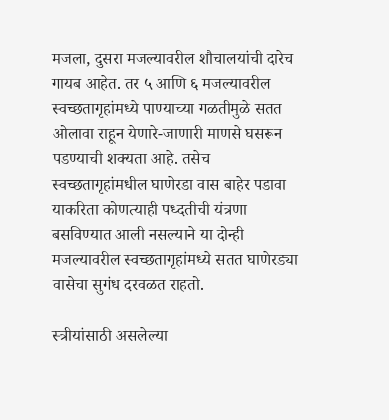मजला, दुसरा मजल्यावरील शौचालयांची दारेच गायब आहेत. तर ५ आणि ६ मजल्यावरील स्वच्छतागृहांमध्ये पाण्याच्या गळतीमुळे सतत ओलावा राहून येणारे-जाणारी माणसे घसरून पडण्याची शक्यता आहे. तसेच स्वच्छतागृहांमधील घाणेरडा वास बाहेर पडावा याकरिता कोणत्याही पध्दतीची यंत्रणा बसविण्यात आली नसल्याने या दोन्ही मजल्यावरील स्वच्छतागृहांमध्ये सतत घाणेरड्या वासेचा सुगंध दरवळत राहतो.

स्त्रीयांसाठी असलेल्या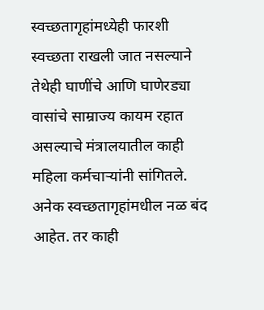स्वच्छतागृहांमध्येही फारशी स्वच्छता राखली जात नसल्याने तेथेही घाणींचे आणि घाणेरड्या वासांचे साम्राज्य कायम रहात असल्याचे मंत्रालयातील काही महिला कर्मचाऱ्यांनी सांगितले. अनेक स्वच्छतागृहांमधील नळ बंद आहेत. तर काही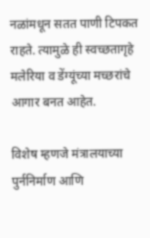नळांमधून सतत पाणी टिपकत राहते. त्यामुळे ही स्वच्छतागृहे मलेरिया व डेंग्यूंच्या मच्छरांचे आगार बनत आहेत.

विशेष म्हणजे मंत्रालयाच्या पुर्ननिर्माण आणि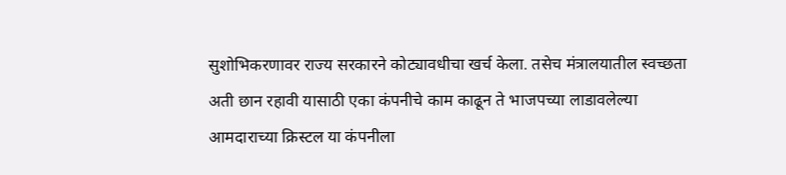सुशोभिकरणावर राज्य सरकारने कोट्यावधीचा खर्च केला. तसेच मंत्रालयातील स्वच्छता अती छान रहावी यासाठी एका कंपनीचे काम काढून ते भाजपच्या लाडावलेल्या आमदाराच्या क्रिस्टल या कंपनीला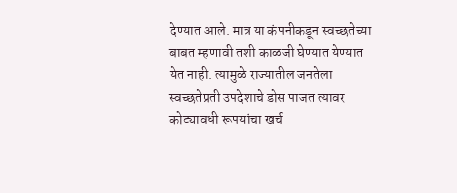देण्यात आले. मात्र या कंपनीकडून स्वच्छतेच्या बाबत म्हणावी तशी काळजी घेण्यात येण्यात येत नाही. त्यामुळे राज्यातील जनतेला स्वच्छतेप्रती उपदेशाचे डोस पाजत त्यावर कोट्यावधी रूपयांचा खर्च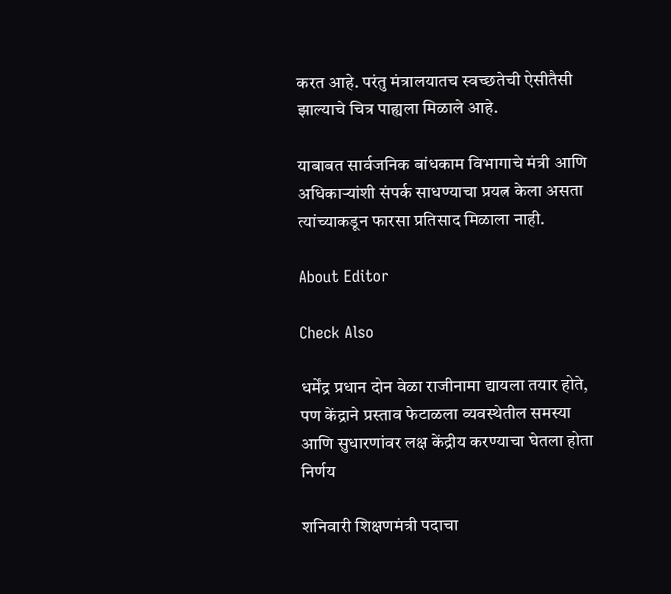करत आहे. परंतु मंत्रालयातच स्वच्छतेची ऐसीतैसी झाल्याचे चित्र पाह्यला मिळाले आहे.

याबाबत सार्वजनिक बांधकाम विभागाचे मंत्री आणि अधिकाऱ्यांशी संपर्क साधण्याचा प्रयत्न केला असता त्यांच्याकडून फारसा प्रतिसाद मिळाला नाही.

About Editor

Check Also

धर्मेंद्र प्रधान दोन वेळा राजीनामा द्यायला तयार होते, पण केंद्राने प्रस्ताव फेटाळला व्यवस्थेतील समस्या आणि सुधारणांवर लक्ष केंद्रीय करण्याचा घेतला होता निर्णय

शनिवारी शिक्षणमंत्री पदाचा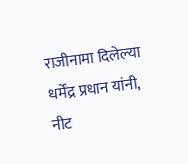राजीनामा दिलेल्या धर्मेंद्र प्रधान यांनी, नीट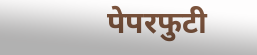पेपरफुटी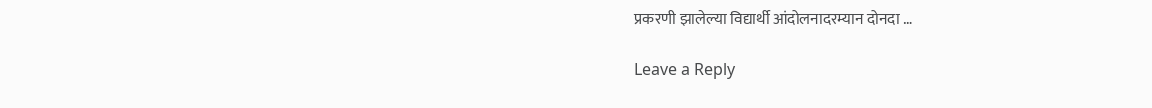प्रकरणी झालेल्या विद्यार्थी आंदोलनादरम्यान दोनदा …

Leave a Reply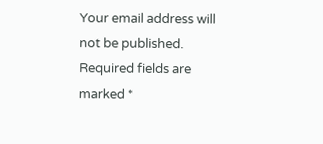Your email address will not be published. Required fields are marked *